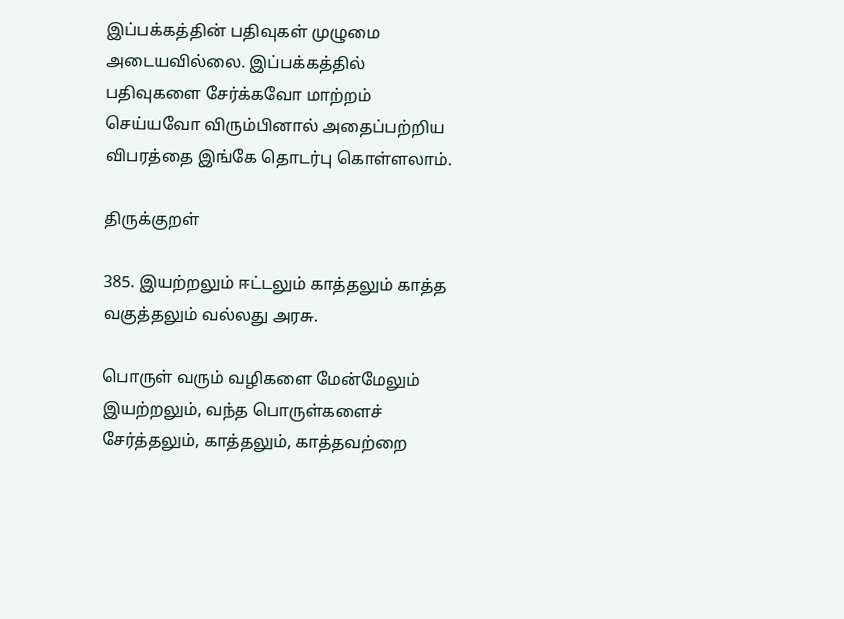இப்பக்கத்தின் பதிவுகள் முழுமை அடையவில்லை. இப்பக்கத்தில் பதிவுகளை சேர்க்கவோ மாற்றம் செய்யவோ விரும்பினால் அதைப்பற்றிய விபரத்தை இங்கே தொடர்பு கொள்ளலாம்.

திருக்குறள்

385. இயற்றலும் ஈட்டலும் காத்தலும் காத்த
வகுத்தலும் வல்லது அரசு.

பொருள் வரும் வழிகளை மேன்மேலும் இயற்றலும், வந்த பொருள்களைச் சேர்த்தலும், காத்தலும், காத்தவற்றை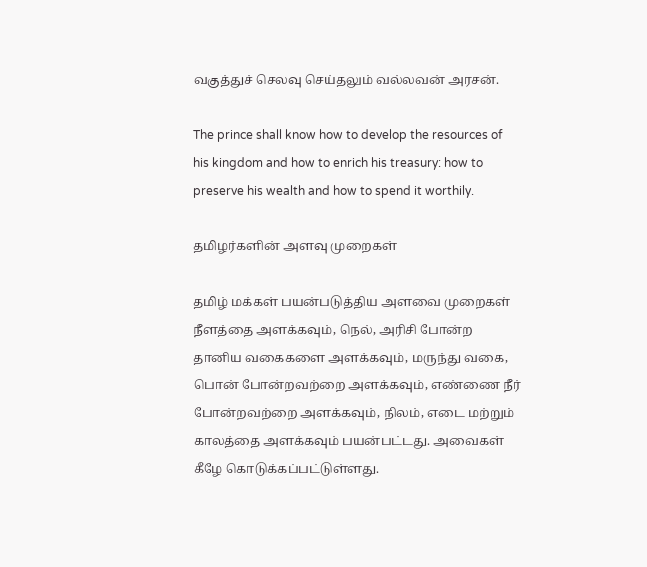வகுத்துச் செலவு செய்தலும் வல்லவன் அரசன்.

The prince shall know how to develop the resources of his kingdom and how to enrich his treasury: how to preserve his wealth and how to spend it worthily.

தமிழர்களின் அளவு முறைகள்

தமிழ் மக்கள் பயன்படுத்திய அளவை முறைகள் நீளத்தை அளக்கவும், நெல், அரிசி போன்ற தானிய வகைகளை அளக்கவும், மருந்து வகை, பொன் போன்றவற்றை அளக்கவும், எண்ணை நீர் போன்றவற்றை அளக்கவும், நிலம், எடை மற்றும் காலத்தை அளக்கவும் பயன்பட்டது. அவைகள் கீழே கொடுக்கப்பட்டுள்ளது.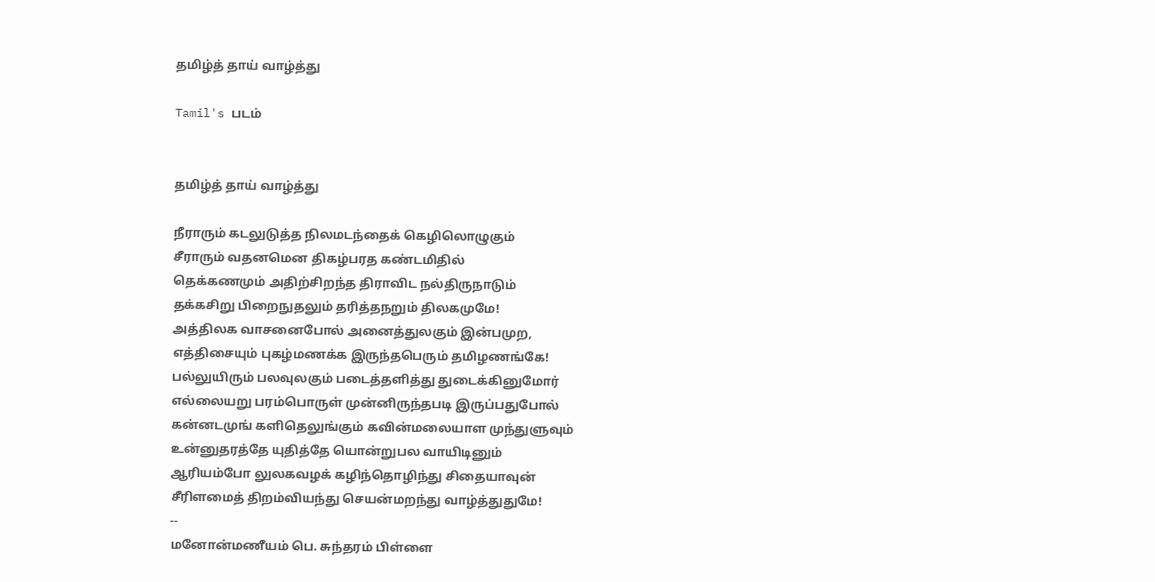தமிழ்த் தாய் வாழ்த்து

Tamil's படம்


தமிழ்த் தாய் வாழ்த்து

நீராரும் கடலுடுத்த நிலமடந்தைக் கெழிலொழுகும்
சீராரும் வதனமென திகழ்பரத கண்டமிதில்
தெக்கணமும் அதிற்சிறந்த திராவிட நல்திருநாடும்
தக்கசிறு பிறைநுதலும் தரித்தநறும் திலகமுமே!
அத்திலக வாசனைபோல் அனைத்துலகும் இன்பமுற,
எத்திசையும் புகழ்மணக்க இருந்தபெரும் தமிழணங்கே!
பல்லுயிரும் பலவுலகும் படைத்தளித்து துடைக்கினுமோர்
எல்லையறு பரம்பொருள் முன்னிருந்தபடி இருப்பதுபோல்
கன்னடமுங் களிதெலுங்கும் கவின்மலையாள முந்துளுவும்
உன்னுதரத்தே யுதித்தே யொன்றுபல வாயிடினும்
ஆரியம்போ லுலகவழக் கழிந்தொழிந்து சிதையாவுன்
சீரிளமைத் திறம்வியந்து செயன்மறந்து வாழ்த்துதுமே!
--
மனோன்மணீயம் பெ. சுந்தரம் பிள்ளை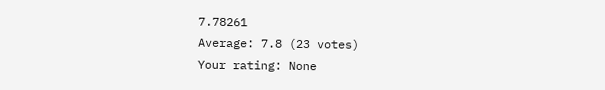7.78261
Average: 7.8 (23 votes)
Your rating: None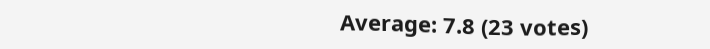Average: 7.8 (23 votes)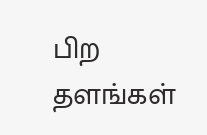பிற தளங்கள்